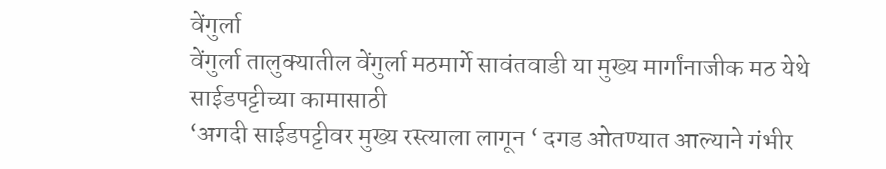वेंगुर्ला
वेंगुर्ला तालुक्यातील वेंगुर्ला मठमार्गे सावंतवाडी या मुख्य मार्गांनाजीक मठ येथे साईडपट्टीच्या कामासाठी
‘अगदी साईडपट्टीवर मुख्य रस्त्याला लागून ‘ दगड ओतण्यात आल्याने गंभीर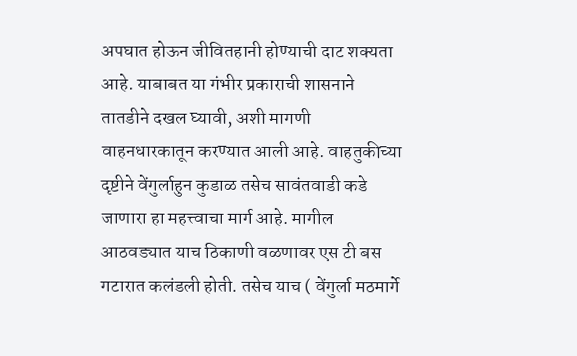अपघात होऊन जीवितहानी होण्याची दाट शक्यता आहे. याबाबत या गंभीर प्रकाराची शासनाने तातडीने दखल घ्यावी, अशी मागणी वाहनधारकातून करण्यात आली आहे. वाहतुकीच्या दृष्टीने वेंगुर्लाहुन कुडाळ तसेच सावंतवाडी कडे जाणारा हा महत्त्वाचा मार्ग आहे. मागील आठवड्यात याच ठिकाणी वळणावर एस टी बस गटारात कलंडली होती. तसेच याच ( वेंगुर्ला मठमार्गे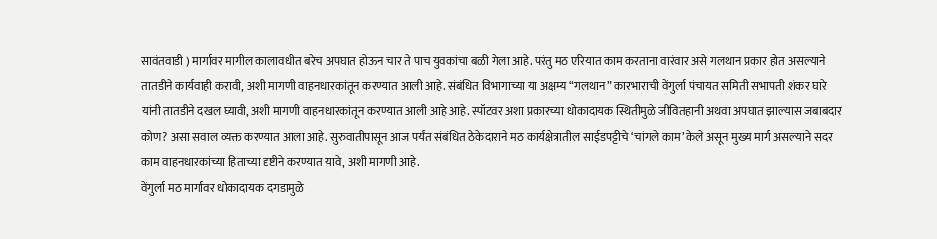सावंतवाडी ) मार्गावर मागील कालावधीत बरेच अपघात होऊन चार ते पाच युवकांचा बळी गेला आहे. परंतु मठ एरियात काम करताना वारंवार असे गलथान प्रकार होत असल्याने तातडीने कार्यवाही करावी, अशी मागणी वाहनधारकांतून करण्यात आली आहे. संबंधित विभागाच्या या अक्षम्य “गलथान” कारभाराची वेंगुर्ला पंचायत समिती सभापती शंकर घारे यांनी तातडीने दखल घ्यावी, अशी मागणी वाहनधारकांतून करण्यात आली आहे आहे. स्पॉटवर अशा प्रकारच्या धोकादायक स्थितीमुळे जीवितहानी अथवा अपघात झाल्यास जबाबदार कोण? असा सवाल व्यक्त करण्यात आला आहे. सुरुवातीपासून आज पर्यंत संबंधित ठेकेदाराने मठ कार्यक्षेत्रातील साईडपट्टीचे ‘चांगले काम’ केले असून मुख्य मार्ग असल्याने सदर काम वाहनधारकांच्या हिताच्या दृष्टीने करण्यात यावे, अशी मागणी आहे.
वेंगुर्ला मठ मार्गावर धोकादायक दगडामुळे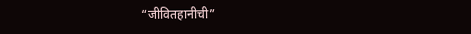“जीवितहानीची”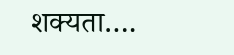शक्यता….